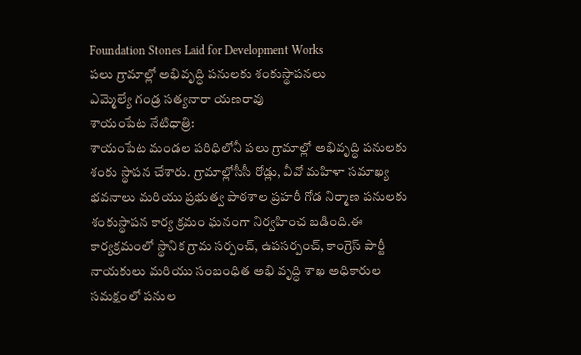Foundation Stones Laid for Development Works
పలు గ్రామాల్లో అభివృద్ధి పనులకు శంకుస్థాపనలు
ఎమ్మెల్యే గండ్ర సత్యనారా యణరావు
శాయంపేట నేటిధాత్రి:
శాయంపేట మండల పరిధిలోనీ పలు గ్రామాల్లో అభివృద్ధి పనులకు శంకు స్థాపన చేశారు. గ్రామాల్లోసీసీ రోడ్లు, వీవో మహిళా సమాఖ్య భవనాలు మరియు ప్రభుత్వ పాఠశాల ప్రహరీ గోడ నిర్మాణ పనులకు శంకుస్థాపన కార్య క్రమం ఘనంగా నిర్వహించ బడింది.ఈ కార్యక్రమంలో స్థానిక గ్రామ సర్పంచ్, ఉపసర్పంచ్, కాంగ్రెస్ పార్టీ నాయకులు మరియు సంబంధిత అభి వృద్ధి శాఖ అధికారుల సమక్షంలో పనుల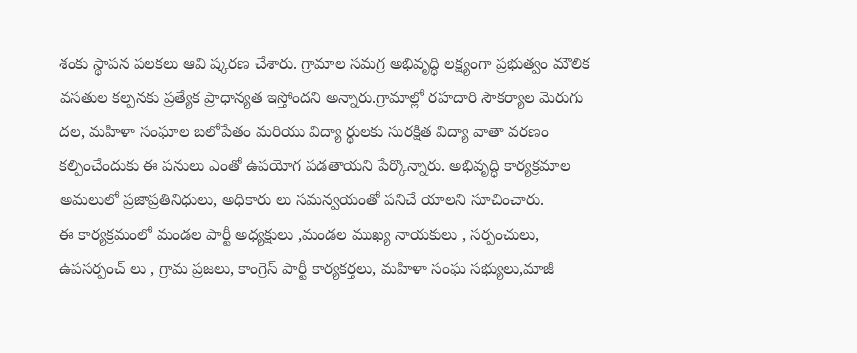శంకు స్థాపన పలకలు ఆవి ష్కరణ చేశారు. గ్రామాల సమగ్ర అభివృద్ధి లక్ష్యంగా ప్రభుత్వం మౌలిక వసతుల కల్పనకు ప్రత్యేక ప్రాధాన్యత ఇస్తోందని అన్నారు.గ్రామాల్లో రహదారి సౌకర్యాల మెరుగు దల, మహిళా సంఘాల బలోపేతం మరియు విద్యా ర్థులకు సురక్షిత విద్యా వాతా వరణం కల్పించేందుకు ఈ పనులు ఎంతో ఉపయోగ పడతాయని పేర్కొన్నారు. అభివృద్ధి కార్యక్రమాల అమలులో ప్రజాప్రతినిధులు, అధికారు లు సమన్వయంతో పనిచే యాలని సూచించారు.
ఈ కార్యక్రమంలో మండల పార్టీ అధ్యక్షులు ,మండల ముఖ్య నాయకులు , సర్పంచులు, ఉపసర్పంచ్ లు , గ్రామ ప్రజలు, కాంగ్రెస్ పార్టీ కార్యకర్తలు, మహిళా సంఘ సభ్యులు,మాజీ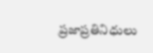ప్రజాప్రతినిధులు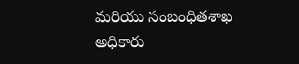మరియు సంబంధితశాఖ అధికారు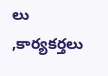లు ,కార్యకర్తలు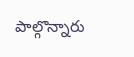పాల్గొన్నారు